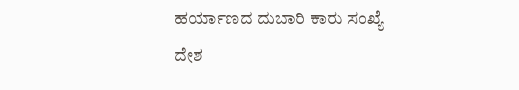ಹರ್ಯಾಣದ ದುಬಾರಿ ಕಾರು ಸಂಖ್ಯೆ
ದೇಶ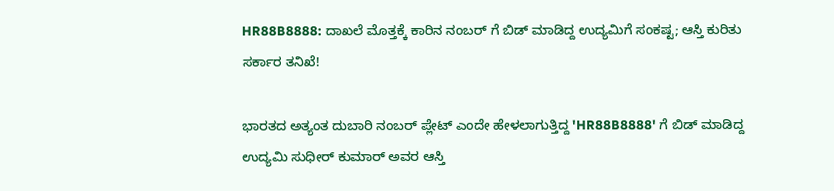HR88B8888: ದಾಖಲೆ ಮೊತ್ತಕ್ಕೆ ಕಾರಿನ ನಂಬರ್ ಗೆ ಬಿಡ್ ಮಾಡಿದ್ದ ಉದ್ಯಮಿಗೆ ಸಂಕಷ್ಟ; ಆಸ್ತಿ ಕುರಿತು ಸರ್ಕಾರ ತನಿಖೆ!

ಭಾರತದ ಅತ್ಯಂತ ದುಬಾರಿ ನಂಬರ್ ಪ್ಲೇಟ್ ಎಂದೇ ಹೇಳಲಾಗುತ್ತಿದ್ದ 'HR88B8888' ಗೆ ಬಿಡ್ ಮಾಡಿದ್ದ ಉದ್ಯಮಿ ಸುಧೀರ್ ಕುಮಾರ್ ಅವರ ಆಸ್ತಿ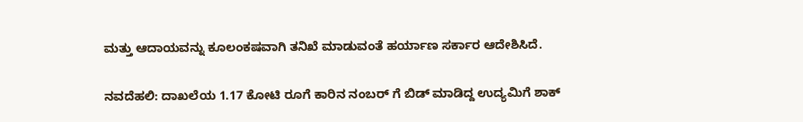ಮತ್ತು ಆದಾಯವನ್ನು ಕೂಲಂಕಷವಾಗಿ ತನಿಖೆ ಮಾಡುವಂತೆ ಹರ್ಯಾಣ ಸರ್ಕಾರ ಆದೇಶಿಸಿದೆ.

ನವದೆಹಲಿ: ದಾಖಲೆಯ 1.17 ಕೋಟಿ ರೂಗೆ ಕಾರಿನ ನಂಬರ್ ಗೆ ಬಿಡ್ ಮಾಡಿದ್ದ ಉದ್ಯಮಿಗೆ ಶಾಕ್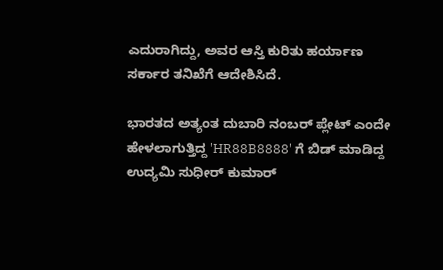ಎದುರಾಗಿದ್ದು, ಅವರ ಆಸ್ತಿ ಕುರಿತು ಹರ್ಯಾಣ ಸರ್ಕಾರ ತನಿಖೆಗೆ ಆದೇಶಿಸಿದೆ.

ಭಾರತದ ಅತ್ಯಂತ ದುಬಾರಿ ನಂಬರ್ ಪ್ಲೇಟ್ ಎಂದೇ ಹೇಳಲಾಗುತ್ತಿದ್ದ 'HR88B8888' ಗೆ ಬಿಡ್ ಮಾಡಿದ್ದ ಉದ್ಯಮಿ ಸುಧೀರ್ ಕುಮಾರ್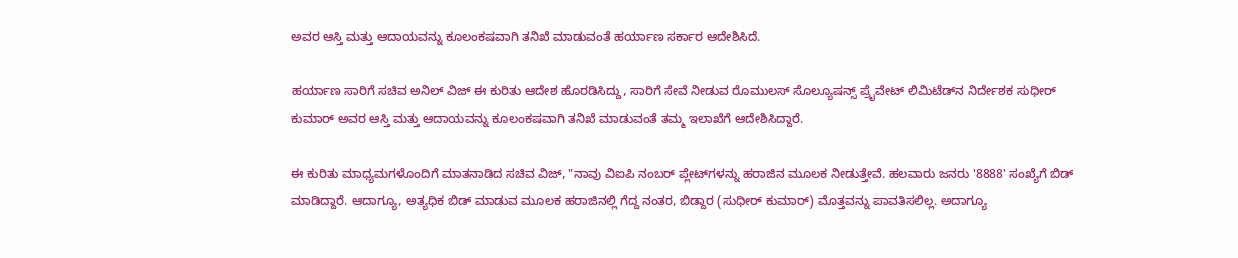ಅವರ ಆಸ್ತಿ ಮತ್ತು ಆದಾಯವನ್ನು ಕೂಲಂಕಷವಾಗಿ ತನಿಖೆ ಮಾಡುವಂತೆ ಹರ್ಯಾಣ ಸರ್ಕಾರ ಆದೇಶಿಸಿದೆ.

ಹರ್ಯಾಣ ಸಾರಿಗೆ ಸಚಿವ ಅನಿಲ್ ವಿಜ್ ಈ ಕುರಿತು ಆದೇಶ ಹೊರಡಿಸಿದ್ದು, ಸಾರಿಗೆ ಸೇವೆ ನೀಡುವ ರೊಮುಲಸ್ ಸೊಲ್ಯೂಷನ್ಸ್ ಪ್ರೈವೇಟ್ ಲಿಮಿಟೆಡ್‌ನ ನಿರ್ದೇಶಕ ಸುಧೀರ್ ಕುಮಾರ್ ಅವರ ಆಸ್ತಿ ಮತ್ತು ಆದಾಯವನ್ನು ಕೂಲಂಕಷವಾಗಿ ತನಿಖೆ ಮಾಡುವಂತೆ ತಮ್ಮ ಇಲಾಖೆಗೆ ಆದೇಶಿಸಿದ್ದಾರೆ.

ಈ ಕುರಿತು ಮಾಧ್ಯಮಗಳೊಂದಿಗೆ ಮಾತನಾಡಿದ ಸಚಿವ ವಿಜ್, "ನಾವು ವಿಐಪಿ ನಂಬರ್ ಪ್ಲೇಟ್‌ಗಳನ್ನು ಹರಾಜಿನ ಮೂಲಕ ನೀಡುತ್ತೇವೆ. ಹಲವಾರು ಜನರು '8888' ಸಂಖ್ಯೆಗೆ ಬಿಡ್ ಮಾಡಿದ್ದಾರೆ. ಆದಾಗ್ಯೂ, ಅತ್ಯಧಿಕ ಬಿಡ್ ಮಾಡುವ ಮೂಲಕ ಹರಾಜಿನಲ್ಲಿ ಗೆದ್ದ ನಂತರ, ಬಿಡ್ದಾರ (ಸುಧೀರ್ ಕುಮಾರ್) ಮೊತ್ತವನ್ನು ಪಾವತಿಸಲಿಲ್ಲ. ಅದಾಗ್ಯೂ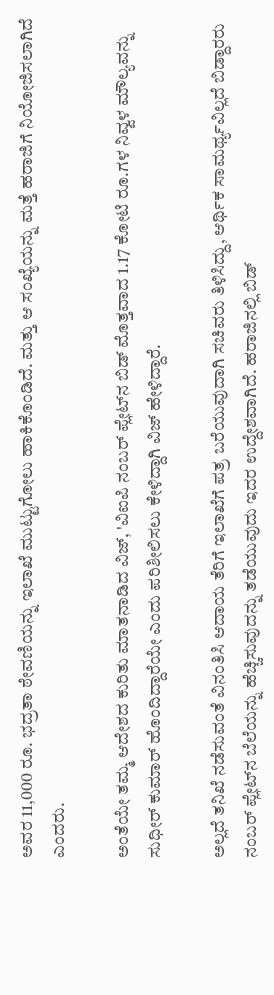ಅವರ 11,000 ರೂ. ಭದ್ರತಾ ಠೇವಣಿಯನ್ನು ಇಲಾಖೆ ಮುಟ್ಟುಗೋಲು ಹಾಕಿಕೊಂಡಿದೆ. ಮತ್ತು ಆ ಸಂಖ್ಯೆಯನ್ನು ಮತ್ತೆ ಹರಾಜಿಗೆ ನಿಯೋಜಿಸಲಾಗಿದೆ ಎಂದರು.

ಅಂತೆಯೇ ತಮ್ಮ ಆದೇಶದ ಕುರಿತು ಮಾತನಾಡಿದ ವಿಜ್, 'ವಿಐಪಿ ನಂಬರ್ ಪ್ಲೇಟ್‌ನ ಬಿಡ್ ಮೊತ್ತವಾದ 1.17 ಕೋಟಿ ರೂ.ಗಳ ನಿವ್ವಳ ಮೌಲ್ಯವನ್ನು ಸುಧೀರ್ ಕುಮಾರ್ ಹೊಂದಿದ್ದಾರೆಯೇ ಎಂದು ಪರಿಶೀಲಿಸಲು ಕೇಳಿದ್ದಾಗಿ ವಿಜ್ ಹೇಳಿದ್ದಾರೆ.

ಅಲ್ಲದೆ ತನಿಖೆ ನಡೆಸುವಂತೆ ವಿನಂತಿಸಿ ಆದಾಯ ತೆರಿಗೆ ಇಲಾಖೆಗೆ ಪತ್ರ ಬರೆಯುವುದಾಗಿ ಸಚಿವರು ತಿಳಿಸಿದ್ದು, ಆರ್ಥಿಕ ಸಾಮರ್ಥ್ಯವಿಲ್ಲದೆ ಬಿಡ್ದಾರರು ನಂಬರ್ ಪ್ಲೇಟ್‌ನ ಬೆಲೆಯನ್ನು ಹೆಚ್ಚಿಸುವುದನ್ನು ತಡೆಯುವುದು ಇದರ ಉದ್ದೇಶವಾಗಿದೆ. ಹರಾಜಿನಲ್ಲಿ ಬಿಡ್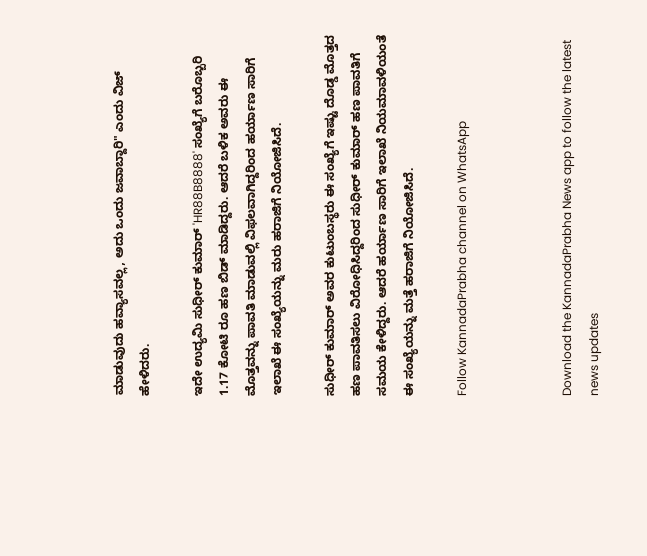ಮಾಡುವುದು ಹವ್ಯಾಸವಲ್ಲ, ಅದು ಒಂದು ಜವಾಬ್ದಾರಿ" ಎಂದು ವಿಜ್ ಹೇಳಿದರು.

ಇದೇ ಉದ್ಯಮಿ ಸುಧೀರ್ ಕುಮಾರ್ 'HR88B8888' ಸಂಖ್ಯೆಗೆ ಬರೊಬ್ಬರಿ 1.17 ಕೋಟಿ ರೂ ಹಣ ಬಿಡ್ ಮಾಡಿದ್ದರು. ಆದರೆ ಬಳಿಕ ಅವರು ಈ ಮೊತ್ತವನ್ನು ಪಾವತಿ ಮಾಡುವಲ್ಲಿ ವಿಫಲವಾಗಿದ್ದರಿಂದ ಹರ್ಯಾಣ ಸಾರಿಗೆ ಇಲಾಖೆ ಈ ಸಂಖ್ಯೆಯನ್ನು ಮರು ಹರಾಜಿಗೆ ನಿಯೋಜಿಸಿದೆ.

ಸುಧೀರ್ ಕುಮಾರ್ ಅವರ ಕುಟುಂಬಸ್ಥರು ಈ ಸಂಖ್ಯೆಗೆ ಇಷ್ಟು ದೊಡ್ಡ ಮೊತ್ತದ ಹಣ ಪಾವತಿಸಲು ವಿರೋಧಿಸಿದ್ದರಿಂದ ಸುಧೀರ್ ಕುಮಾರ್ ಹಣ ಪಾವತಿಗೆ ಸಮಯ ಕೇಳಿದ್ದರು. ಆದರೆ ಹರ್ಯಾಣ ಸಾರಿಗೆ ಇಲಾಖೆ ನಿಯಮಾವಳಿಯಂತೆ ಈ ಸಂಖ್ಯೆಯನ್ನು ಮತ್ತೆ ಹರಾಜಿಗೆ ನಿಯೋಜಿಸಿದೆ.

Follow KannadaPrabha channel on WhatsApp



Download the KannadaPrabha News app to follow the latest news updates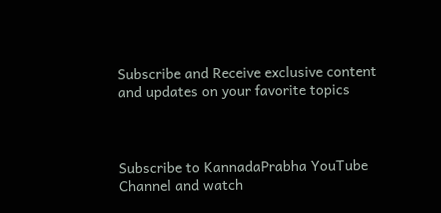Subscribe and Receive exclusive content and updates on your favorite topics



Subscribe to KannadaPrabha YouTube Channel and watch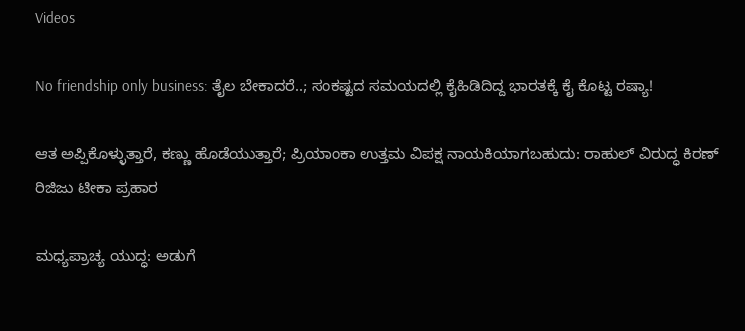Videos

No friendship only business: ತೈಲ ಬೇಕಾದರೆ..; ಸಂಕಷ್ಟದ ಸಮಯದಲ್ಲಿ ಕೈಹಿಡಿದಿದ್ದ ಭಾರತಕ್ಕೆ ಕೈ ಕೊಟ್ಟ ರಷ್ಯಾ!

ಆತ ಅಪ್ಪಿಕೊಳ್ಳುತ್ತಾರೆ, ಕಣ್ಣು ಹೊಡೆಯುತ್ತಾರೆ; ಪ್ರಿಯಾಂಕಾ ಉತ್ತಮ ವಿಪಕ್ಷ ನಾಯಕಿಯಾಗಬಹುದು: ರಾಹುಲ್ ವಿರುದ್ಧ ಕಿರಣ್ ರಿಜಿಜು ಟೀಕಾ ಪ್ರಹಾರ

ಮಧ್ಯಪ್ರಾಚ್ಯ ಯುದ್ಧ: ಅಡುಗೆ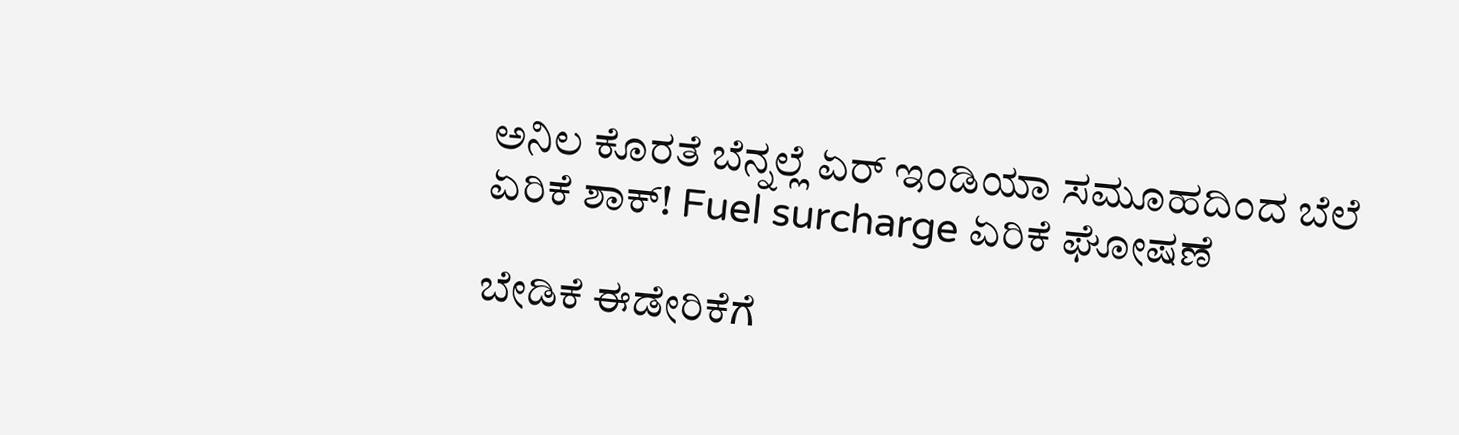ಅನಿಲ ಕೊರತೆ ಬೆನ್ನಲ್ಲೆ ಏರ್ ಇಂಡಿಯಾ ಸಮೂಹದಿಂದ ಬೆಲೆ ಏರಿಕೆ ಶಾಕ್! Fuel surcharge ಏರಿಕೆ ಘೋಷಣೆ

ಬೇಡಿಕೆ ಈಡೇರಿಕೆಗೆ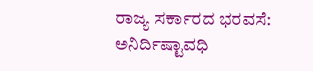ರಾಜ್ಯ ಸರ್ಕಾರದ ಭರವಸೆ: ಅನಿರ್ದಿಷ್ಟಾವಧಿ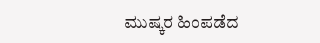ಮುಷ್ಕರ ಹಿಂಪಡೆದ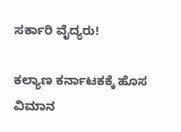ಸರ್ಕಾರಿ ವೈದ್ಯರು!

ಕಲ್ಯಾಣ ಕರ್ನಾಟಕಕ್ಕೆ ಹೊಸ ವಿಮಾನ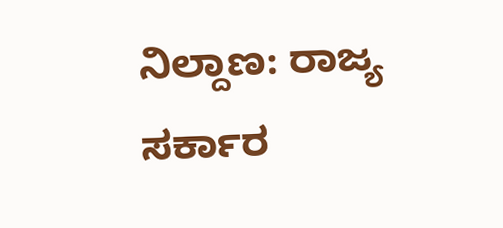ನಿಲ್ದಾಣ: ರಾಜ್ಯ ಸರ್ಕಾರ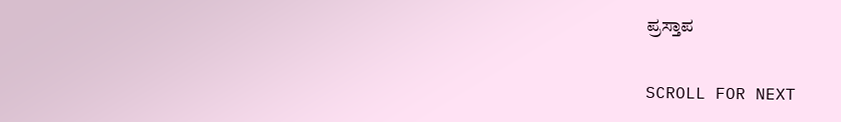ಪ್ರಸ್ತಾಪ

SCROLL FOR NEXT